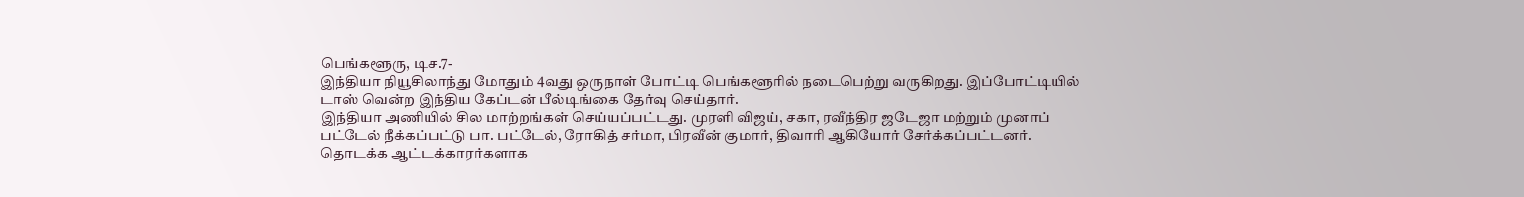பெங்களூரு, டிச.7-
இந்தியா நியூசிலாந்து மோதும் 4வது ஒருநாள் போட்டி பெங்களூரில் நடைபெற்று வருகிறது. இப்போட்டியில் டாஸ் வென்ற இந்திய கேப்டன் பீல்டிங்கை தேர்வு செய்தார்.
இந்தியா அணியில் சில மாற்றங்கள் செய்யப்பட்டது. முரளி விஜய், சகா, ரவீந்திர ஜடேஜா மற்றும் முனாப் பட்டேல் நீக்கப்பட்டு பா. பட்டேல், ரோகித் சர்மா, பிரவீன் குமார், திவாரி ஆகியோர் சேர்க்கப்பட்டனர்.
தொடக்க ஆட்டக்காரர்களாக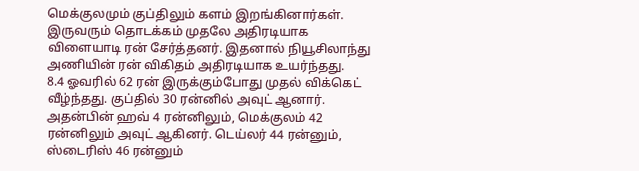மெக்குலமும் குப்திலும் களம் இறங்கினார்கள். இருவரும் தொடக்கம் முதலே அதிரடியாக விளையாடி ரன் சேர்த்தனர். இதனால் நியூசிலாந்து அணியின் ரன் விகிதம் அதிரடியாக உயர்ந்தது.
8.4 ஓவரில் 62 ரன் இருக்கும்போது முதல் விக்கெட் வீழ்ந்தது. குப்தில் 30 ரன்னில் அவுட் ஆனார். அதன்பின் ஹவ் 4 ரன்னிலும், மெக்குலம் 42 ரன்னிலும் அவுட் ஆகினர். டெய்லர் 44 ரன்னும், ஸ்டைரிஸ் 46 ரன்னும்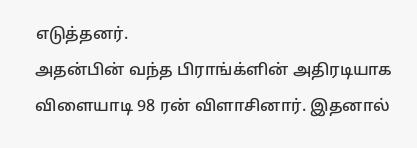எடுத்தனர்.
அதன்பின் வந்த பிராங்க்ளின் அதிரடியாக விளையாடி 98 ரன் விளாசினார். இதனால்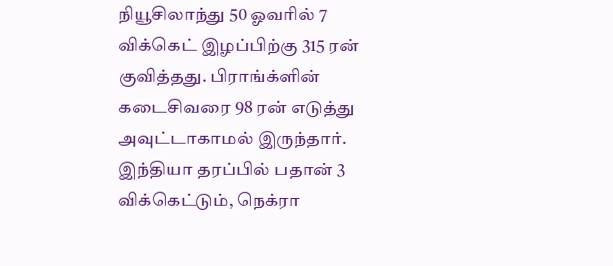நியூசிலாந்து 50 ஓவரில் 7 விக்கெட் இழப்பிற்கு 315 ரன் குவித்தது. பிராங்க்ளின் கடைசிவரை 98 ரன் எடுத்து அவுட்டாகாமல் இருந்தார்.
இந்தியா தரப்பில் பதான் 3 விக்கெட்டும், நெக்ரா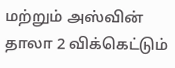மற்றும் அஸ்வின் தாலா 2 விக்கெட்டும்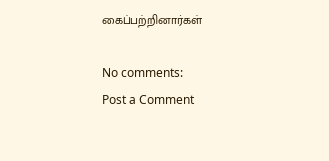கைப்பற்றினார்கள்

No comments:
Post a Comment